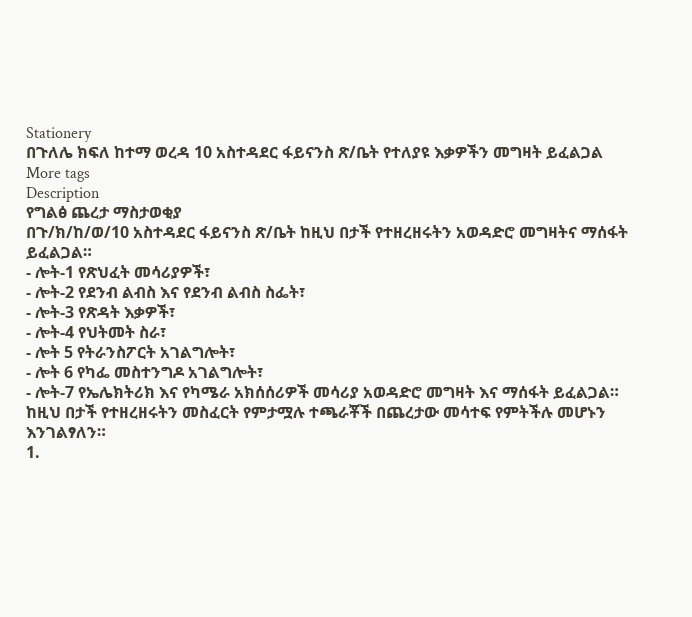Stationery
በጉለሌ ክፍለ ከተማ ወረዳ 10 አስተዳደር ፋይናንስ ጽ/ቤት የተለያዩ እቃዎችን መግዛት ይፈልጋል
More tags
Description
የግልፅ ጨረታ ማስታወቂያ
በጉ/ክ/ከ/ወ/10 አስተዳደር ፋይናንስ ጽ/ቤት ከዚህ በታች የተዘረዘሩትን አወዳድሮ መግዛትና ማሰፋት ይፈልጋል።
- ሎት-1 የጽህፈት መሳሪያዎች፣
- ሎት-2 የደንብ ልብስ እና የደንብ ልብስ ስፌት፣
- ሎት-3 የጽዳት እቃዎች፣
- ሎት-4 የህትመት ስራ፣
- ሎት 5 የትራንስፖርት አገልግሎት፣
- ሎት 6 የካፌ መስተንግዶ አገልግሎት፣
- ሎት-7 የኤሌክትሪክ እና የካሜራ አክሰሰሪዎች መሳሪያ አወዳድሮ መግዛት እና ማሰፋት ይፈልጋል።
ከዚህ በታች የተዘረዘሩትን መስፈርት የምታሟሉ ተጫራቾች በጨረታው መሳተፍ የምትችሉ መሆኑን እንገልፃለን።
1.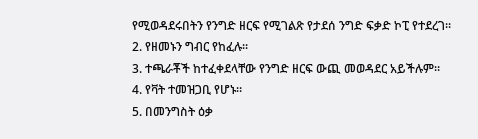የሚወዳደሩበትን የንግድ ዘርፍ የሚገልጽ የታደሰ ንግድ ፍቃድ ኮፒ የተደረገ።
2. የዘመኑን ግብር የከፈሉ።
3. ተጫራቾች ከተፈቀደላቸው የንግድ ዘርፍ ውጪ መወዳደር አይችሉም።
4. የቫት ተመዝጋቢ የሆኑ።
5. በመንግስት ዕቃ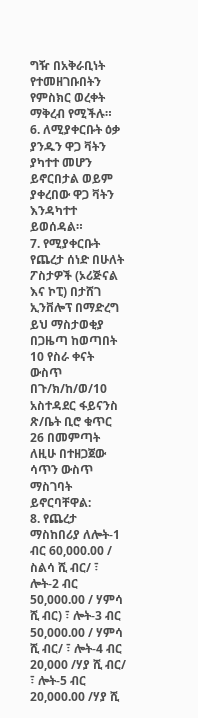ግዥ በአቅራቢነት የተመዘገቡበትን የምስክር ወረቀት ማቅረብ የሚችሉ።
6. ለሚያቀርቡት ዕቃ ያንዱን ዋጋ ቫትን ያካተተ መሆን ይኖርበታል ወይም ያቀረበው ዋጋ ቫትን እንዳካተተ ይወሰዳል።
7. የሚያቀርቡት የጨረታ ሰነድ በሁለት ፖስታዎች (ኦሪጅናል እና ኮፒ) በታሸገ ኢንቨሎፕ በማድረግ ይህ ማስታወቂያ በጋዜጣ ከወጣበት 10 የስራ ቀናት ውስጥ በጉ/ክ/ከ/ወ/10 አስተዳደር ፋይናንስ ጽ/ቤት ቢሮ ቁጥር 26 በመምጣት ለዚሁ በተዘጋጀው ሳጥን ውስጥ ማስገባት ይኖርባቸዋል:
8. የጨረታ ማስከበሪያ ለሎት-1 ብር 60,000.00 / ስልሳ ሺ ብር/ ፣ ሎት-2 ብር 50,000.00 / ሃምሳ ሺ ብር) ፣ ሎት-3 ብር 50,000.00 / ሃምሳ ሺ ብር/ ፣ ሎት-4 ብር 20,000 /ሃያ ሺ ብር/ ፣ ሎት-5 ብር 20,000.00 /ሃያ ሺ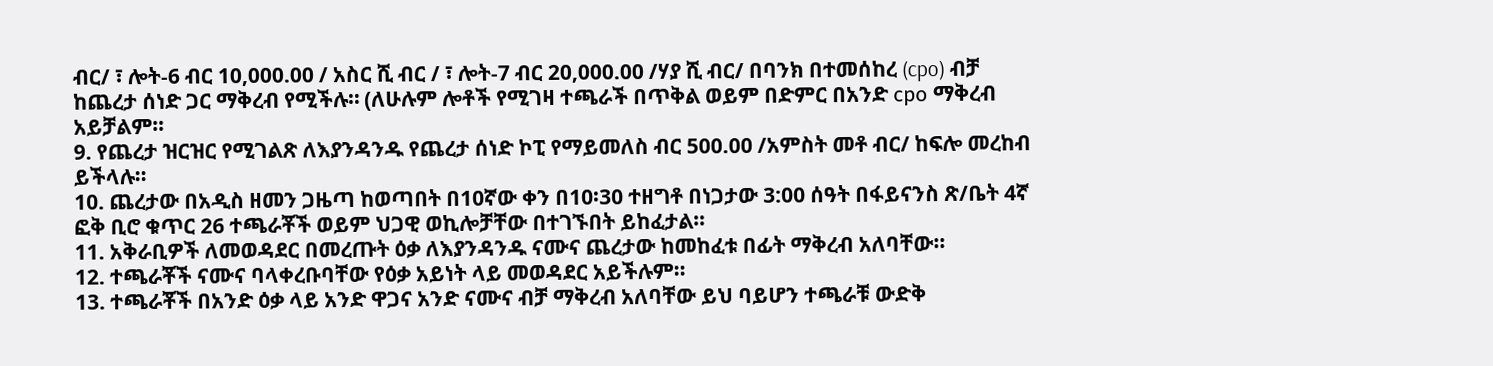ብር/ ፣ ሎት-6 ብር 10,000.00 / አስር ሺ ብር / ፣ ሎት-7 ብር 20,000.00 /ሃያ ሺ ብር/ በባንክ በተመሰከረ (cpo) ብቻ ከጨረታ ሰነድ ጋር ማቅረብ የሚችሉ። (ለሁሉም ሎቶች የሚገዛ ተጫራች በጥቅል ወይም በድምር በአንድ сро ማቅረብ አይቻልም።
9. የጨረታ ዝርዝር የሚገልጽ ለእያንዳንዱ የጨረታ ሰነድ ኮፒ የማይመለስ ብር 500.00 /አምስት መቶ ብር/ ከፍሎ መረከብ ይችላሉ።
10. ጨረታው በአዲስ ዘመን ጋዜጣ ከወጣበት በ10ኛው ቀን በ10፡30 ተዘግቶ በነጋታው 3:00 ሰዓት በፋይናንስ ጽ/ቤት 4ኛ ፎቅ ቢሮ ቁጥር 26 ተጫራቾች ወይም ህጋዊ ወኪሎቻቸው በተገኙበት ይከፈታል።
11. አቅራቢዎች ለመወዳደር በመረጡት ዕቃ ለእያንዳንዱ ናሙና ጨረታው ከመከፈቱ በፊት ማቅረብ አለባቸው።
12. ተጫራቾች ናሙና ባላቀረቡባቸው የዕቃ አይነት ላይ መወዳደር አይችሉም።
13. ተጫራቾች በአንድ ዕቃ ላይ አንድ ዋጋና አንድ ናሙና ብቻ ማቅረብ አለባቸው ይህ ባይሆን ተጫራቹ ውድቅ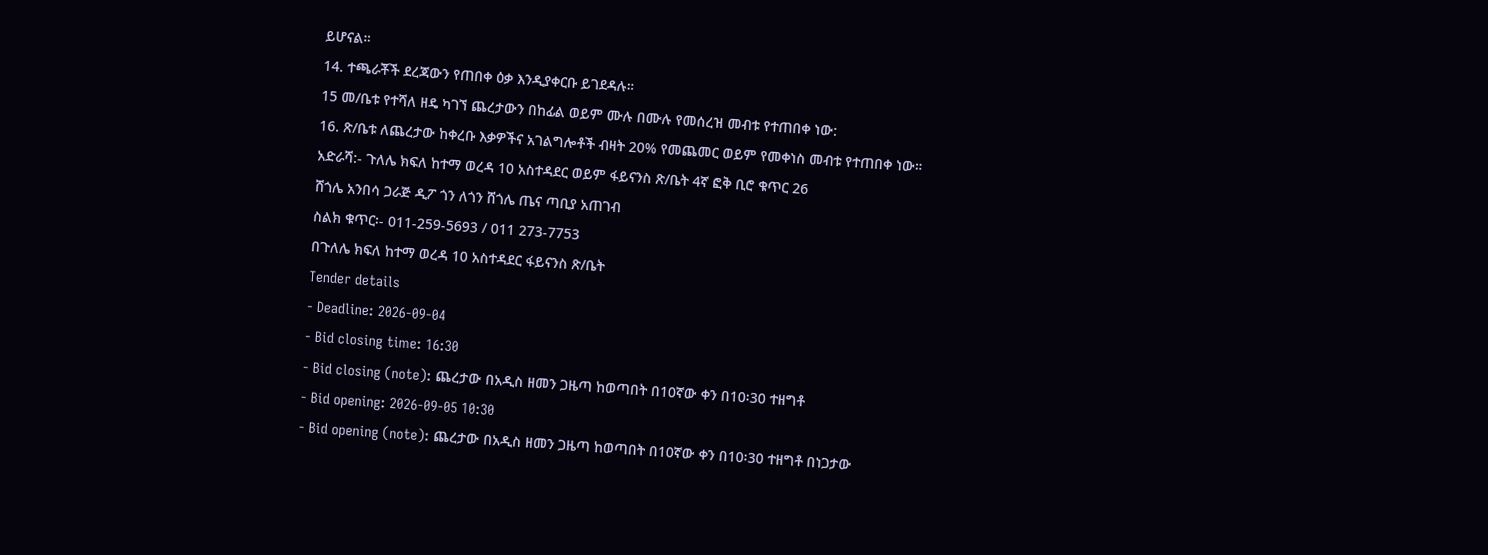ይሆናል።
14. ተጫራቾች ደረጃውን የጠበቀ ዕቃ እንዲያቀርቡ ይገደዳሉ።
15 መ/ቤቱ የተሻለ ዘዴ ካገኘ ጨረታውን በከፊል ወይም ሙሉ በሙሉ የመሰረዝ መብቱ የተጠበቀ ነው:
16. ጽ/ቤቱ ለጨረታው ከቀረቡ እቃዎችና አገልግሎቶች ብዛት 20% የመጨመር ወይም የመቀነስ መብቱ የተጠበቀ ነው።
አድራሻ:- ጉለሌ ክፍለ ከተማ ወረዳ 10 አስተዳደር ወይም ፋይናንስ ጽ/ቤት 4ኛ ፎቅ ቢሮ ቁጥር 26
ሸጎሌ አንበሳ ጋራጅ ዲፖ ጎን ለጎን ሸጎሌ ጤና ጣቢያ አጠገብ
ስልክ ቁጥር፡- 011-259-5693 / 011 273-7753
በጉለሌ ክፍለ ከተማ ወረዳ 10 አስተዳደር ፋይናንስ ጽ/ቤት
Tender details
- Deadline: 2026-09-04
- Bid closing time: 16:30
- Bid closing (note): ጨረታው በአዲስ ዘመን ጋዜጣ ከወጣበት በ10ኛው ቀን በ10፡30 ተዘግቶ
- Bid opening: 2026-09-05 10:30
- Bid opening (note): ጨረታው በአዲስ ዘመን ጋዜጣ ከወጣበት በ10ኛው ቀን በ10፡30 ተዘግቶ በነጋታው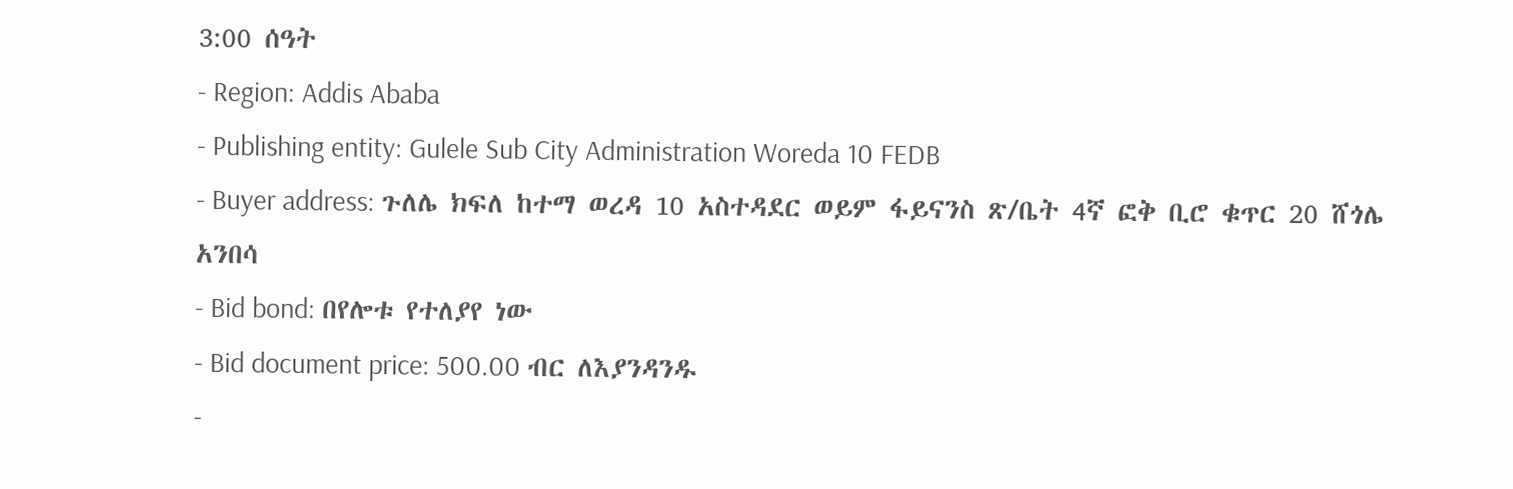3:00 ሰዓት
- Region: Addis Ababa
- Publishing entity: Gulele Sub City Administration Woreda 10 FEDB
- Buyer address: ጉለሌ ክፍለ ከተማ ወረዳ 10 አስተዳደር ወይም ፋይናንስ ጽ/ቤት 4ኛ ፎቅ ቢሮ ቁጥር 20 ሸጎሌ አንበሳ
- Bid bond: በየሎቱ የተለያየ ነው
- Bid document price: 500.00 ብር ለእያንዳንዱ
-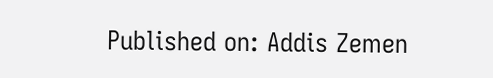Published on: Addis Zemen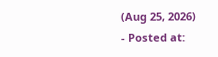(Aug 25, 2026)
- Posted at: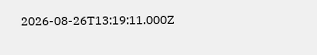2026-08-26T13:19:11.000Z